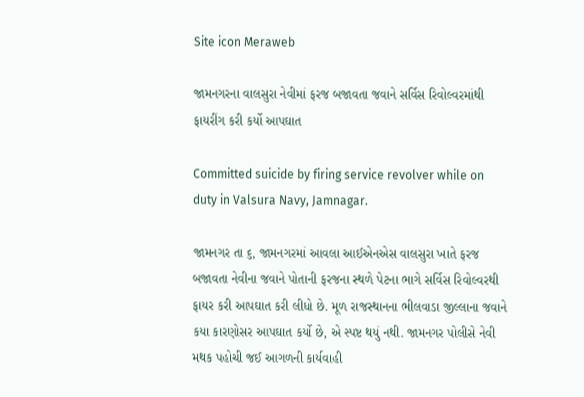Site icon Meraweb

જામનગરના વાલસુરા નેવીમાં ફરજ બજાવતા જવાને સર્વિસ રિવોલ્વરમાંથી ફાયરીંગ કરી કર્યો આપઘાત

Committed suicide by firing service revolver while on duty in Valsura Navy, Jamnagar.

જામનગર તા ૬, જામનગરમાં આવલા આઈએનએસ વાલસુરા ખાતે ફરજ બજાવતા નેવીના જવાને પોતાની ફરજના સ્થળે પેટના ભાગે સર્વિસ રિવોલ્વરથી ફાયર કરી આપઘાત કરી લીધો છે. મૂળ રાજસ્થાનના ભીલવાડા જીલ્લાના જવાને કયા કારણોસર આપઘાત કર્યો છે, એ સ્પષ્ટ થયું નથી. જામનગર પોલીસે નેવી મથક પહોચી જઈ આગળની કાર્યવાહી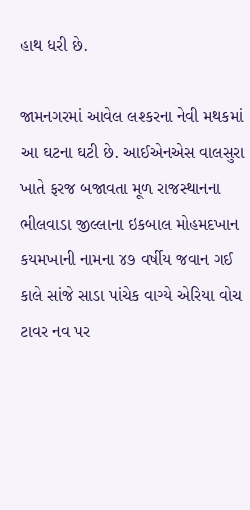હાથ ધરી છે.

જામનગરમાં આવેલ લશ્કરના નેવી મથકમાં આ ઘટના ઘટી છે. આઈએનએસ વાલસુરા ખાતે ફરજ બજાવતા મૂળ રાજસ્થાનના ભીલવાડા જીલ્લાના ઇકબાલ મોહમદખાન કયમખાની નામના ૪૭ વર્ષીય જવાન ગઈ કાલે સાંજે સાડા પાંચેક વાગ્યે એરિયા વોચ ટાવર નવ પર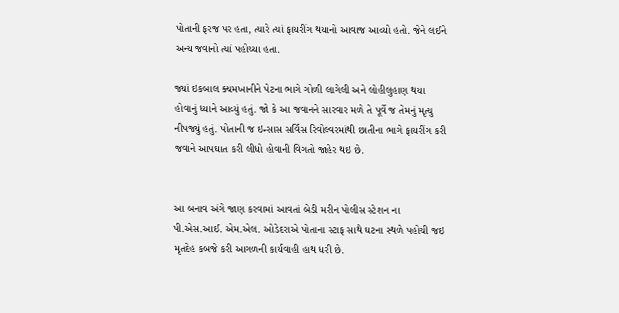પોતાની ફરજ પર હતા, ત્યારે ત્યાં ફાયરીંગ થયાનો આવાજ આવ્યો હતો. જેને લઈને અન્ય જવાનો ત્યાં પહોચ્યા હતા.

જ્યાં ઇકબાલ ક્યમખાનીને પેટના ભાગે ગોળી લાગેલી અને લોહીલુહાણ થયા હોવાનું ધ્યાને આવ્યું હતું. જો કે આ જવાનને સારવાર મળે તે પૂર્વે જ તેમનું મૃત્યુ નીપજ્યું હતું. પોતાની જ ઇન્સાસ સર્વિસ રિવોલ્વરમાંથી છાતીના ભાગે ફાયરીંગ કરી જવાને આપઘાત કરી લીધો હોવાની વિગતો જાહેર થઇ છે.


આ બનાવ અંગે જાણ કરવામાં આવતાં બેડી મરીન પોલીસ સ્ટેશન ના પી.એસ.આઈ. એમ.એલ. ઓડેદરાએ પોતાના સ્ટાફ સાથે ઘટના સ્થળે પહોચી જઇ મૃતદેહ કબજે કરી આગળની કાર્યવાહી હાથ ધરી છે.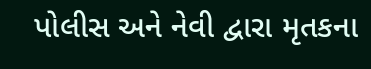પોલીસ અને નેવી દ્વારા મૃતકના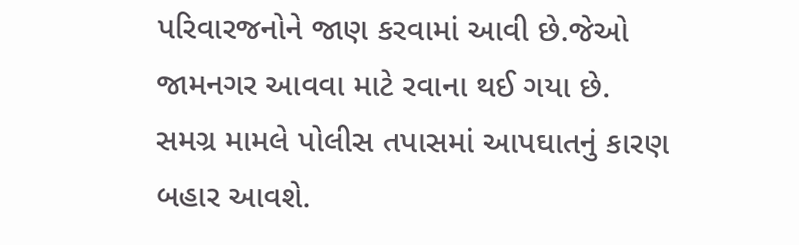પરિવારજનોને જાણ કરવામાં આવી છે.જેઓ જામનગર આવવા માટે રવાના થઈ ગયા છે. સમગ્ર મામલે પોલીસ તપાસમાં આપઘાતનું કારણ બહાર આવશે.